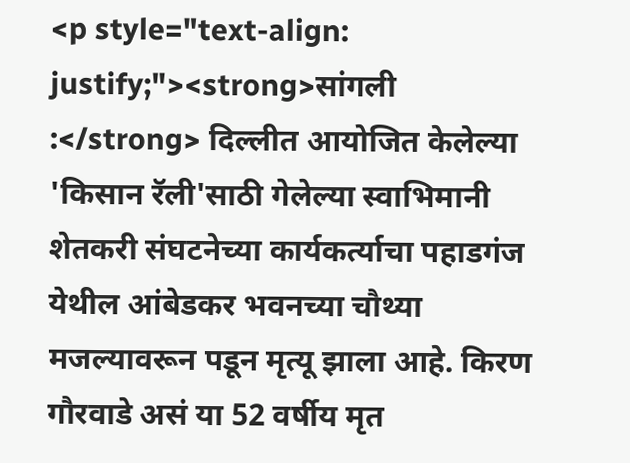<p style="text-align: justify;"><strong>सांगली :</strong> दिल्लीत आयोजित केलेल्या 'किसान रॅली'साठी गेलेल्या स्वाभिमानी शेतकरी संघटनेच्या कार्यकर्त्याचा पहाडगंज येथील आंबेडकर भवनच्या चौथ्या मजल्यावरून पडून मृत्यू झाला आहे. किरण गौरवाडे असं या 52 वर्षीय मृत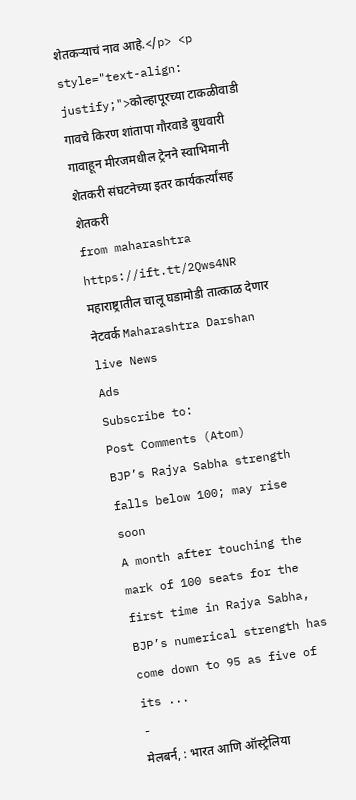शेतकऱ्याचं नाव आहे.</p> <p style="text-align: justify;">कोल्हापूरच्या टाकळीवाडी गावचे किरण शांतापा गौरवाडे बुधवारी गावाहून मीरजमधील ट्रेनने स्वाभिमानी शेतकरी संघटनेच्या इतर कार्यकर्त्यांसह शेतकरी
from maharashtra https://ift.tt/2Qws4NR
महाराष्ट्रातील चालू घडामोडी तात्काळ देणार नेटवर्क Maharashtra Darshan live News
Ads
Subscribe to:
Post Comments (Atom)
BJP’s Rajya Sabha strength falls below 100; may rise soon
A month after touching the mark of 100 seats for the first time in Rajya Sabha, BJP’s numerical strength has come down to 95 as five of its ...
-
मेलबर्न, : भारत आणि ऑस्ट्रेलिया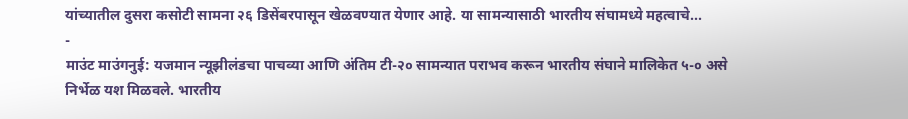यांच्यातील दुसरा कसोटी सामना २६ डिसेंबरपासून खेळवण्यात येणार आहे. या सामन्यासाठी भारतीय संघामध्ये महत्वाचे...
-
माउंट माउंगनुई: यजमान न्यूझीलंडचा पाचव्या आणि अंतिम टी-२० सामन्यात पराभव करून भारतीय संघाने मालिकेत ५-० असे निर्भेळ यश मिळवले. भारतीय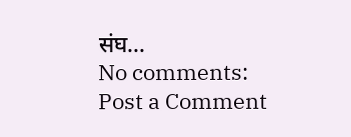संघ...
No comments:
Post a Comment